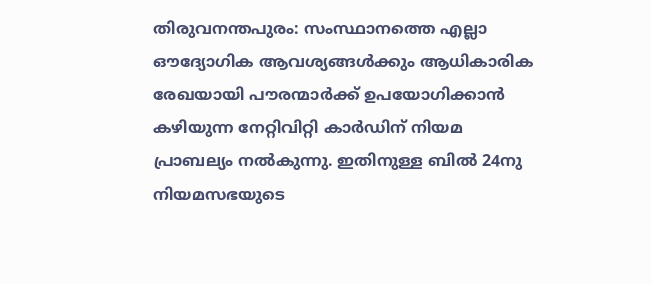തിരുവനന്തപുരം: സംസ്ഥാനത്തെ എല്ലാ ഔദ്യോഗിക ആവശ്യങ്ങൾക്കും ആധികാരിക രേഖയായി പൗരന്മാർക്ക് ഉപയോഗിക്കാൻ കഴിയുന്ന നേറ്റിവിറ്റി കാർഡിന് നിയമ പ്രാബല്യം നൽകുന്നു. ഇതിനുള്ള ബിൽ 24നു നിയമസഭയുടെ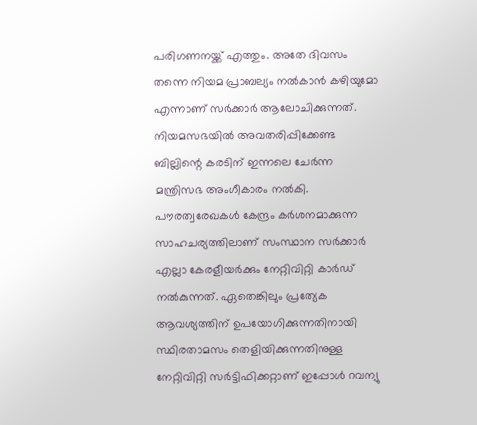പരിഗണനയ്ക്ക് എത്തും. അതേ ദിവസം തന്നെ നിയമ പ്രാബല്യം നൽകാൻ കഴിയുമോ എന്നാണ് സർക്കാർ ആലോചിക്കുന്നത്. നിയമസഭയിൽ അവതരിപ്പിക്കേണ്ട ബില്ലിന്റെ കരടിന് ഇന്നലെ ചേർന്ന മന്ത്രിസഭ അംഗീകാരം നൽകി.
പൗരത്വരേഖകൾ കേന്ദ്രം കർശനമാക്കുന്ന സാഹചര്യത്തിലാണ് സംസ്ഥാന സർക്കാർ എല്ലാ കേരളീയർക്കും നേറ്റിവിറ്റി കാർഡ് നൽകുന്നത്. ഏതെങ്കിലും പ്രത്യേക ആവശ്യത്തിന് ഉപയോഗിക്കുന്നതിനായി സ്ഥിരതാമസം തെളിയിക്കുന്നതിനുള്ള നേറ്റിവിറ്റി സർട്ടിഫിക്കറ്റാണ് ഇപ്പോൾ റവന്യു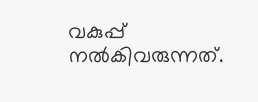വകുപ്പ് നൽകിവരുന്നത്.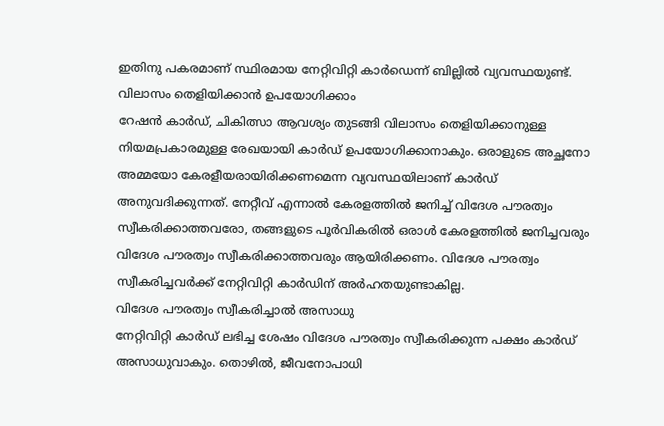ഇതിനു പകരമാണ് സ്ഥിരമായ നേറ്റിവിറ്റി കാർഡെന്ന് ബില്ലിൽ വ്യവസ്ഥയുണ്ട്.
വിലാസം തെളിയിക്കാൻ ഉപയോഗിക്കാം
റേഷൻ കാർഡ്, ചികിത്സാ ആവശ്യം തുടങ്ങി വിലാസം തെളിയിക്കാനുള്ള നിയമപ്രകാരമുള്ള രേഖയായി കാർഡ് ഉപയോഗിക്കാനാകും. ഒരാളുടെ അച്ഛനോ അമ്മയോ കേരളീയരായിരിക്കണമെന്ന വ്യവസ്ഥയിലാണ് കാർഡ് അനുവദിക്കുന്നത്. നേറ്റീവ് എന്നാൽ കേരളത്തിൽ ജനിച്ച് വിദേശ പൗരത്വം സ്വീകരിക്കാത്തവരോ, തങ്ങളുടെ പൂർവികരിൽ ഒരാൾ കേരളത്തിൽ ജനിച്ചവരും വിദേശ പൗരത്വം സ്വീകരിക്കാത്തവരും ആയിരിക്കണം. വിദേശ പൗരത്വം സ്വീകരിച്ചവർക്ക് നേറ്റിവിറ്റി കാർഡിന് അർഹതയുണ്ടാകില്ല.
വിദേശ പൗരത്വം സ്വീകരിച്ചാൽ അസാധു
നേറ്റിവിറ്റി കാർഡ് ലഭിച്ച ശേഷം വിദേശ പൗരത്വം സ്വീകരിക്കുന്ന പക്ഷം കാർഡ് അസാധുവാകും. തൊഴിൽ, ജീവനോപാധി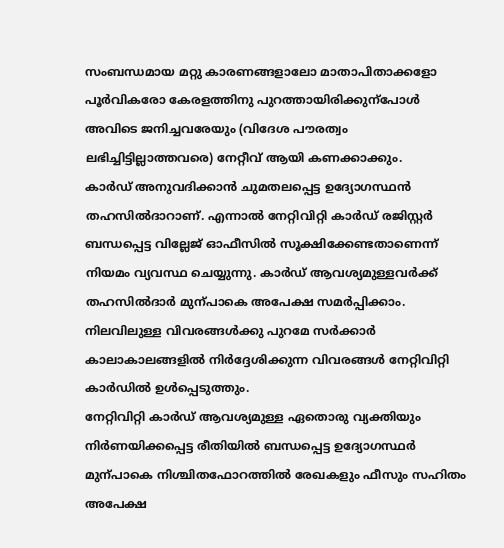സംബന്ധമായ മറ്റു കാരണങ്ങളാലോ മാതാപിതാക്കളോ പൂർവികരോ കേരളത്തിനു പുറത്തായിരിക്കുന്പോൾ അവിടെ ജനിച്ചവരേയും (വിദേശ പൗരത്വം ലഭിച്ചിട്ടില്ലാത്തവരെ) നേറ്റീവ് ആയി കണക്കാക്കും.
കാർഡ് അനുവദിക്കാൻ ചുമതലപ്പെട്ട ഉദ്യോഗസ്ഥൻ തഹസിൽദാറാണ്. എന്നാൽ നേറ്റിവിറ്റി കാർഡ് രജിസ്റ്റർ ബന്ധപ്പെട്ട വില്ലേജ് ഓഫീസിൽ സൂക്ഷിക്കേണ്ടതാണെന്ന് നിയമം വ്യവസ്ഥ ചെയ്യുന്നു. കാർഡ് ആവശ്യമുള്ളവർക്ക് തഹസിൽദാർ മുന്പാകെ അപേക്ഷ സമർപ്പിക്കാം. നിലവിലുള്ള വിവരങ്ങൾക്കു പുറമേ സർക്കാർ കാലാകാലങ്ങളിൽ നിർദ്ദേശിക്കുന്ന വിവരങ്ങൾ നേറ്റിവിറ്റി കാർഡിൽ ഉൾപ്പെടുത്തും.
നേറ്റിവിറ്റി കാർഡ് ആവശ്യമുള്ള ഏതൊരു വ്യക്തിയും നിർണയിക്കപ്പെട്ട രീതിയിൽ ബന്ധപ്പെട്ട ഉദ്യോഗസ്ഥർ മുന്പാകെ നിശ്ചിതഫോറത്തിൽ രേഖകളും ഫീസും സഹിതം അപേക്ഷ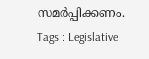സമർപ്പിക്കണം.
Tags : Legislative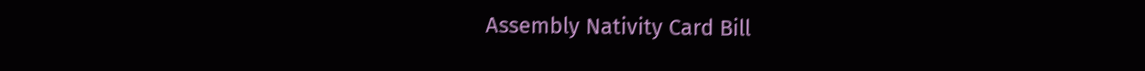Assembly Nativity Card Bill